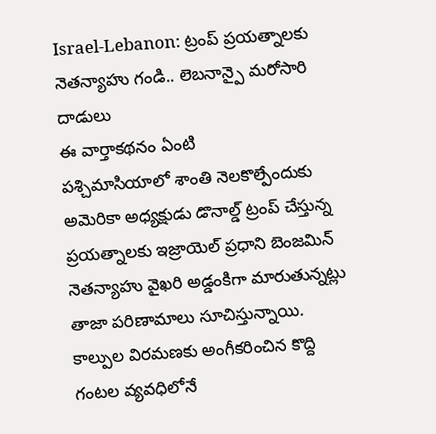Israel-Lebanon: ట్రంప్ ప్రయత్నాలకు నెతన్యాహు గండి.. లెబనాన్పై మరోసారి దాడులు
ఈ వార్తాకథనం ఏంటి
పశ్చిమాసియాలో శాంతి నెలకొల్పేందుకు అమెరికా అధ్యక్షుడు డొనాల్డ్ ట్రంప్ చేస్తున్న ప్రయత్నాలకు ఇజ్రాయెల్ ప్రధాని బెంజమిన్ నెతన్యాహు వైఖరి అడ్డంకిగా మారుతున్నట్లు తాజా పరిణామాలు సూచిస్తున్నాయి. కాల్పుల విరమణకు అంగీకరించిన కొద్ది గంటల వ్యవధిలోనే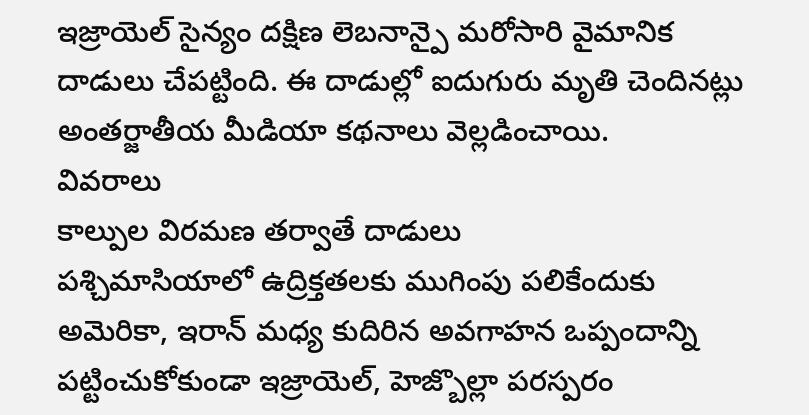ఇజ్రాయెల్ సైన్యం దక్షిణ లెబనాన్పై మరోసారి వైమానిక దాడులు చేపట్టింది. ఈ దాడుల్లో ఐదుగురు మృతి చెందినట్లు అంతర్జాతీయ మీడియా కథనాలు వెల్లడించాయి.
వివరాలు
కాల్పుల విరమణ తర్వాతే దాడులు
పశ్చిమాసియాలో ఉద్రిక్తతలకు ముగింపు పలికేందుకు అమెరికా, ఇరాన్ మధ్య కుదిరిన అవగాహన ఒప్పందాన్ని పట్టించుకోకుండా ఇజ్రాయెల్, హెజ్బొల్లా పరస్పరం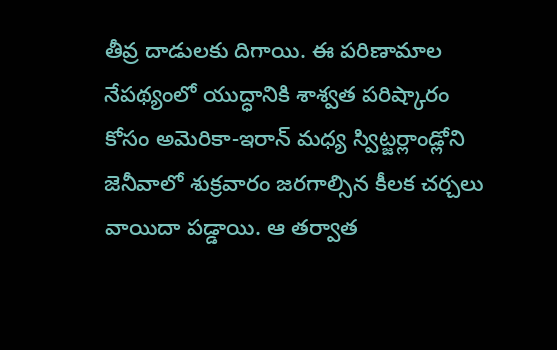తీవ్ర దాడులకు దిగాయి. ఈ పరిణామాల నేపథ్యంలో యుద్ధానికి శాశ్వత పరిష్కారం కోసం అమెరికా-ఇరాన్ మధ్య స్విట్జర్లాండ్లోని జెనీవాలో శుక్రవారం జరగాల్సిన కీలక చర్చలు వాయిదా పడ్డాయి. ఆ తర్వాత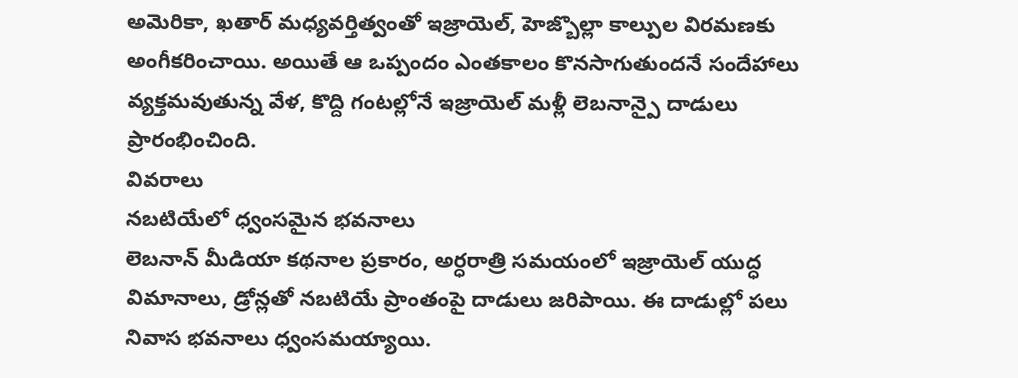అమెరికా, ఖతార్ మధ్యవర్తిత్వంతో ఇజ్రాయెల్, హెజ్బొల్లా కాల్పుల విరమణకు అంగీకరించాయి. అయితే ఆ ఒప్పందం ఎంతకాలం కొనసాగుతుందనే సందేహాలు వ్యక్తమవుతున్న వేళ, కొద్ది గంటల్లోనే ఇజ్రాయెల్ మళ్లీ లెబనాన్పై దాడులు ప్రారంభించింది.
వివరాలు
నబటియేలో ధ్వంసమైన భవనాలు
లెబనాన్ మీడియా కథనాల ప్రకారం, అర్ధరాత్రి సమయంలో ఇజ్రాయెల్ యుద్ధ విమానాలు, డ్రోన్లతో నబటియే ప్రాంతంపై దాడులు జరిపాయి. ఈ దాడుల్లో పలు నివాస భవనాలు ధ్వంసమయ్యాయి.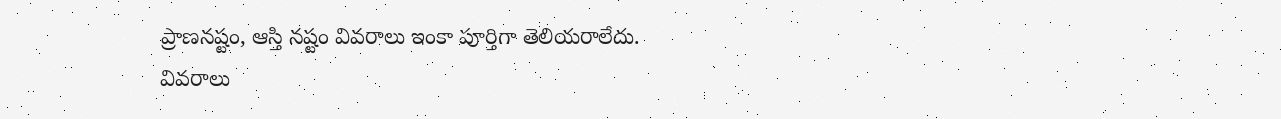ప్రాణనష్టం, ఆస్తి నష్టం వివరాలు ఇంకా పూర్తిగా తెలియరాలేదు.
వివరాలు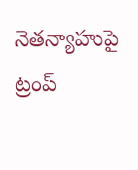నెతన్యాహుపై ట్రంప్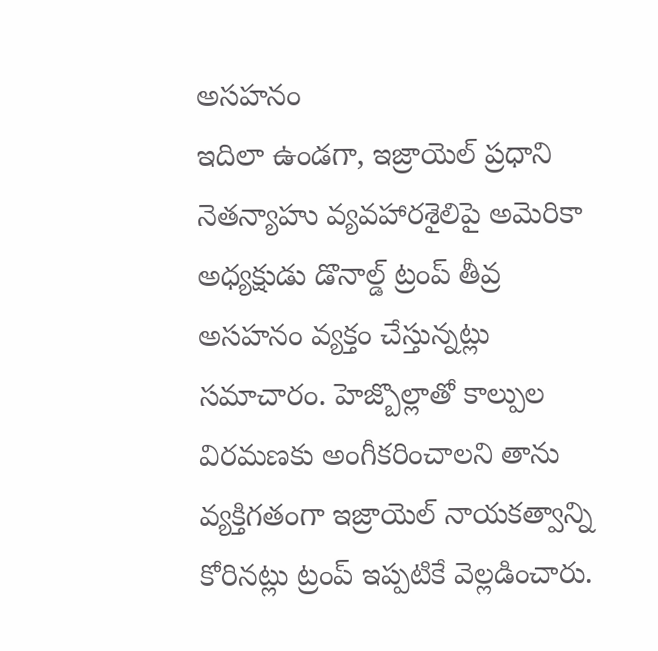అసహనం
ఇదిలా ఉండగా, ఇజ్రాయెల్ ప్రధాని నెతన్యాహు వ్యవహారశైలిపై అమెరికా అధ్యక్షుడు డొనాల్డ్ ట్రంప్ తీవ్ర అసహనం వ్యక్తం చేస్తున్నట్లు సమాచారం. హెజ్బొల్లాతో కాల్పుల విరమణకు అంగీకరించాలని తాను వ్యక్తిగతంగా ఇజ్రాయెల్ నాయకత్వాన్ని కోరినట్లు ట్రంప్ ఇప్పటికే వెల్లడించారు.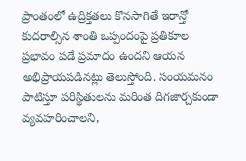ప్రాంతంలో ఉద్రిక్తతలు కొనసాగితే ఇరాన్తో కుదరాల్సిన శాంతి ఒప్పందంపై ప్రతికూల ప్రభావం పడే ప్రమాదం ఉందని ఆయన అభిప్రాయపడినట్లు తెలుస్తోంది. సంయమనం పాటిస్తూ పరిస్థితులను మరింత దిగజార్చకుండా వ్యవహరించాలని,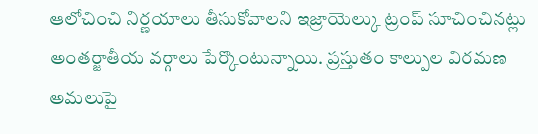ఆలోచించి నిర్ణయాలు తీసుకోవాలని ఇజ్రాయెల్కు ట్రంప్ సూచించినట్లు అంతర్జాతీయ వర్గాలు పేర్కొంటున్నాయి. ప్రస్తుతం కాల్పుల విరమణ అమలుపై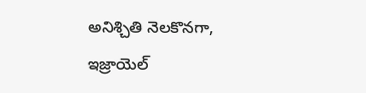అనిశ్చితి నెలకొనగా, ఇజ్రాయెల్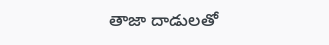తాజా దాడులతో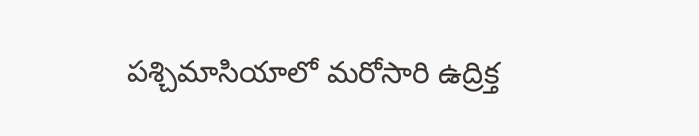పశ్చిమాసియాలో మరోసారి ఉద్రిక్త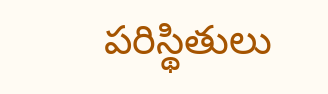పరిస్థితులు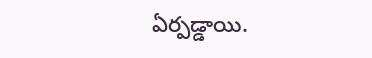ఏర్పడ్డాయి.